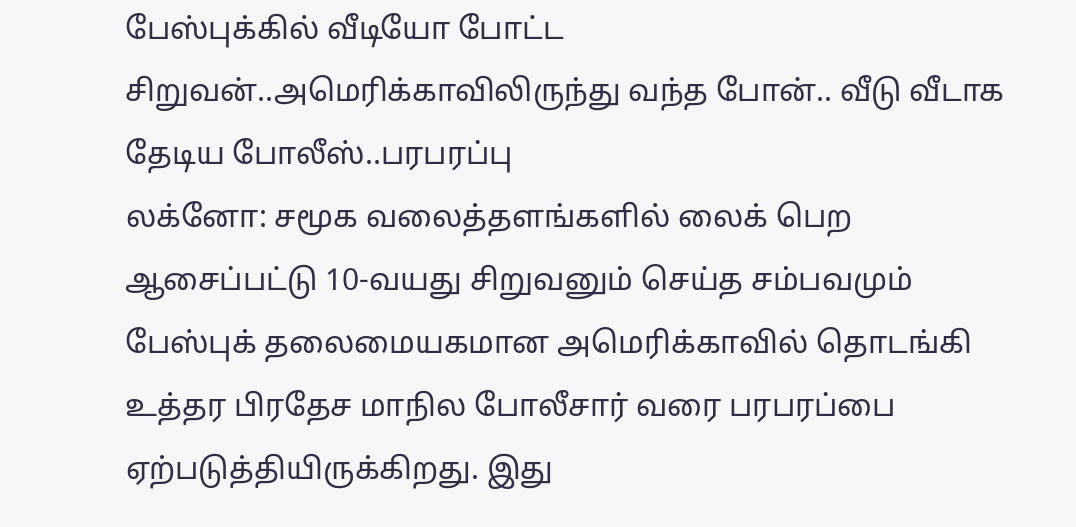பேஸ்புக்கில் வீடியோ போட்ட சிறுவன்..அமெரிக்காவிலிருந்து வந்த போன்.. வீடு வீடாக தேடிய போலீஸ்..பரபரப்பு
லக்னோ: சமூக வலைத்தளங்களில் லைக் பெற ஆசைப்பட்டு 10-வயது சிறுவனும் செய்த சம்பவமும் பேஸ்புக் தலைமையகமான அமெரிக்காவில் தொடங்கி உத்தர பிரதேச மாநில போலீசார் வரை பரபரப்பை ஏற்படுத்தியிருக்கிறது. இது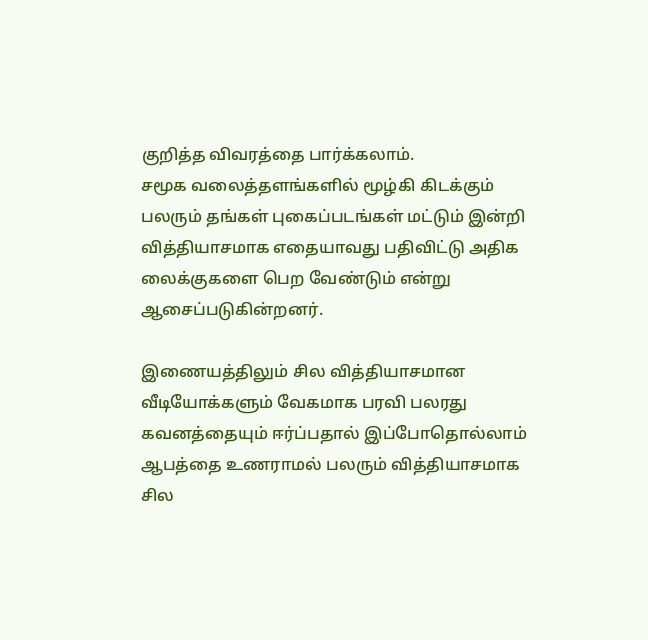குறித்த விவரத்தை பார்க்கலாம்.
சமூக வலைத்தளங்களில் மூழ்கி கிடக்கும் பலரும் தங்கள் புகைப்படங்கள் மட்டும் இன்றி வித்தியாசமாக எதையாவது பதிவிட்டு அதிக லைக்குகளை பெற வேண்டும் என்று ஆசைப்படுகின்றனர்.

இணையத்திலும் சில வித்தியாசமான வீடியோக்களும் வேகமாக பரவி பலரது கவனத்தையும் ஈர்ப்பதால் இப்போதொல்லாம் ஆபத்தை உணராமல் பலரும் வித்தியாசமாக சில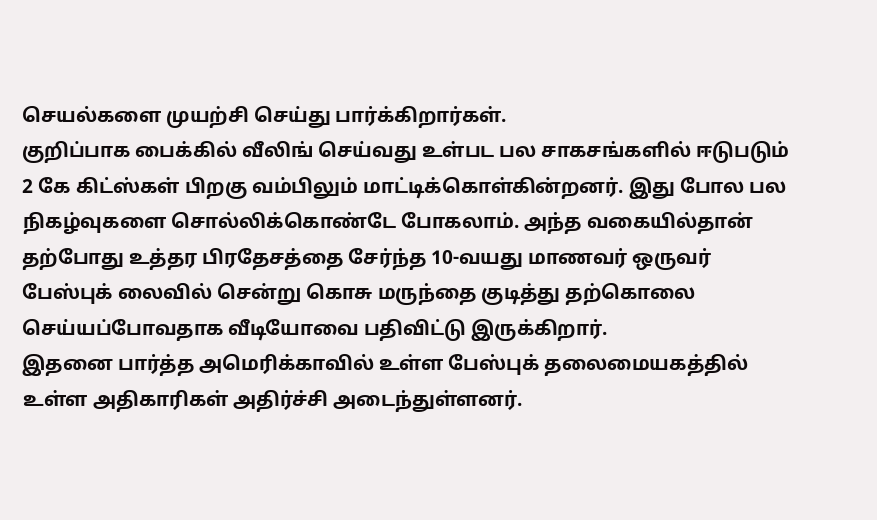செயல்களை முயற்சி செய்து பார்க்கிறார்கள்.
குறிப்பாக பைக்கில் வீலிங் செய்வது உள்பட பல சாகசங்களில் ஈடுபடும் 2 கே கிட்ஸ்கள் பிறகு வம்பிலும் மாட்டிக்கொள்கின்றனர். இது போல பல நிகழ்வுகளை சொல்லிக்கொண்டே போகலாம். அந்த வகையில்தான் தற்போது உத்தர பிரதேசத்தை சேர்ந்த 10-வயது மாணவர் ஒருவர் பேஸ்புக் லைவில் சென்று கொசு மருந்தை குடித்து தற்கொலை செய்யப்போவதாக வீடியோவை பதிவிட்டு இருக்கிறார்.
இதனை பார்த்த அமெரிக்காவில் உள்ள பேஸ்புக் தலைமையகத்தில் உள்ள அதிகாரிகள் அதிர்ச்சி அடைந்துள்ளனர்.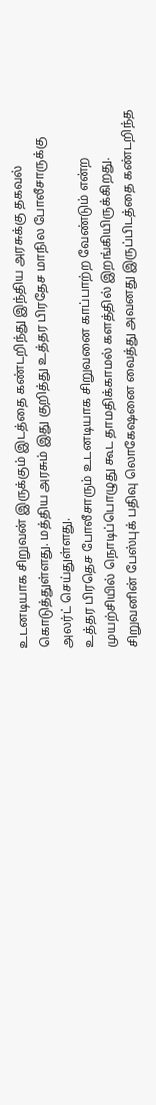உடனடியாக சிறுவன் இருக்கும் இடத்தை கண்டறிந்து இந்திய அரசுக்கு தகவல் கொடுத்துள்ளது. மத்திய அரசும் இது குறித்து உத்தர பிரதேச மாநில போலீசாருக்கு அலர்ட் செய்துள்ளது.
உத்தர பிரதெச போலீசாரும் உடனடியாக சிறுவனை காப்பாற்ற வேண்டும் என்ற முயற்சியில் நொடிப்பொழுது கூட தாமதிக்காமல் களத்தில் இறங்கியிருக்கிறது. சிறுவனின் பேஸ்புக் பதிவு லொகேஷனை வைத்து அவனது இருப்பிடத்தை கண்டறிந்த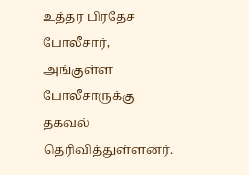உத்தர பிரதேச போலீசார், அங்குள்ள போலீசாருக்கு தகவல் தெரிவித்துள்ளனர்.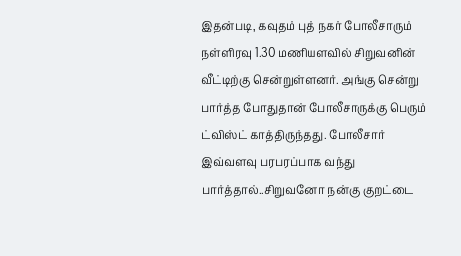இதன்படி, கவுதம் புத் நகர் போலீசாரும் நள்ளிரவு 1.30 மணியளவில் சிறுவனின் வீட்டிற்கு சென்றுள்ளனர். அங்கு சென்று பார்த்த போதுதான் போலீசாருக்கு பெரும் ட்விஸ்ட் காத்திருந்தது. போலீசார் இவ்வளவு பரபரப்பாக வந்து பார்த்தால்..சிறுவனோ நன்கு குறட்டை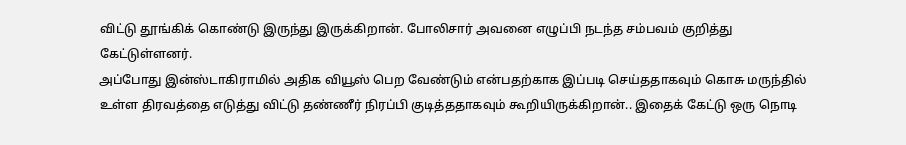விட்டு தூங்கிக் கொண்டு இருந்து இருக்கிறான். போலிசார் அவனை எழுப்பி நடந்த சம்பவம் குறித்து கேட்டுள்ளனர்.
அப்போது இன்ஸ்டாகிராமில் அதிக வியூஸ் பெற வேண்டும் என்பதற்காக இப்படி செய்ததாகவும் கொசு மருந்தில் உள்ள திரவத்தை எடுத்து விட்டு தண்ணீர் நிரப்பி குடித்ததாகவும் கூறியிருக்கிறான்.. இதைக் கேட்டு ஒரு நொடி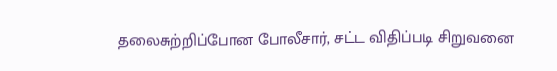தலைசுற்றிப்போன போலீசார், சட்ட விதிப்படி சிறுவனை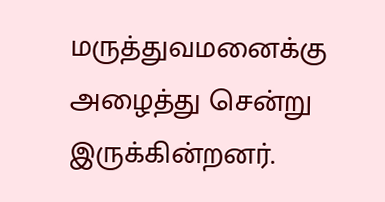மருத்துவமனைக்கு அழைத்து சென்று இருக்கின்றனர்.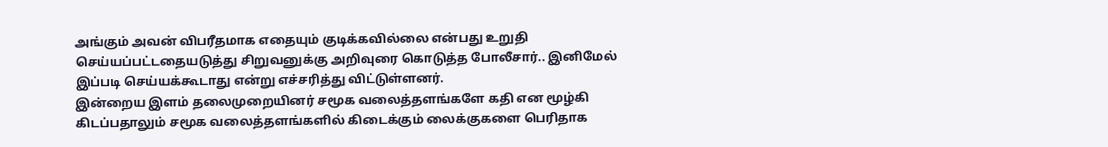அங்கும் அவன் விபரீதமாக எதையும் குடிக்கவில்லை என்பது உறுதி செய்யப்பட்டதையடுத்து சிறுவனுக்கு அறிவுரை கொடுத்த போலீசார்.. இனிமேல் இப்படி செய்யக்கூடாது என்று எச்சரித்து விட்டுள்ளனர்.
இன்றைய இளம் தலைமுறையினர் சமூக வலைத்தளங்களே கதி என மூழ்கி கிடப்பதாலும் சமூக வலைத்தளங்களில் கிடைக்கும் லைக்குகளை பெரிதாக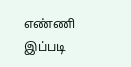எண்ணி இப்படி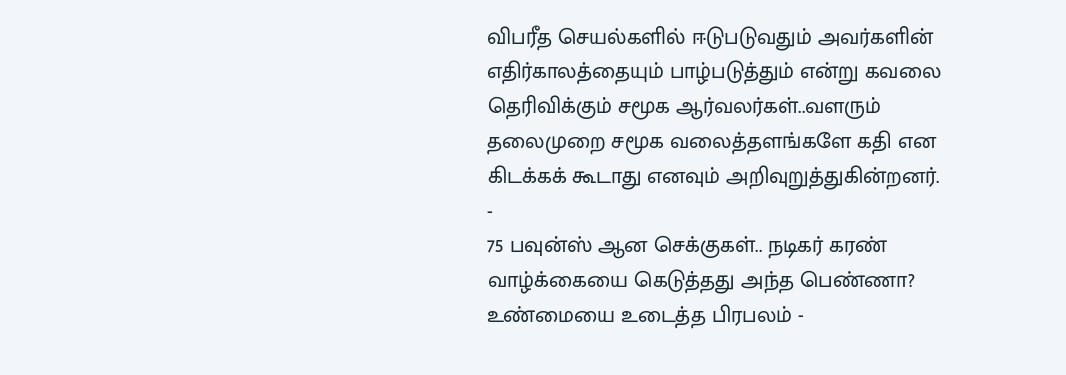விபரீத செயல்களில் ஈடுபடுவதும் அவர்களின் எதிர்காலத்தையும் பாழ்படுத்தும் என்று கவலை தெரிவிக்கும் சமூக ஆர்வலர்கள்..வளரும் தலைமுறை சமூக வலைத்தளங்களே கதி என கிடக்கக் கூடாது எனவும் அறிவுறுத்துகின்றனர்.
-
75 பவுன்ஸ் ஆன செக்குகள்.. நடிகர் கரண் வாழ்க்கையை கெடுத்தது அந்த பெண்ணா? உண்மையை உடைத்த பிரபலம் -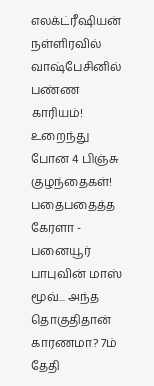எலக்ட்ரீஷியன் நள்ளிரவில் வாஷ்பேசினில் பண்ண காரியம்! உறைந்து போன 4 பிஞ்சு குழந்தைகள்! பதைபதைத்த கேரளா -
பனையூர் பாபுவின் மாஸ் மூவ்... அந்த தொகுதிதான் காரணமா? 7ம் தேதி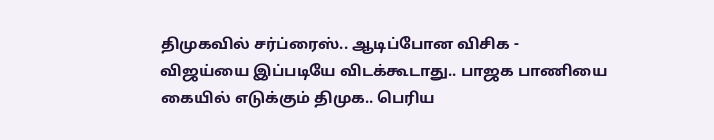திமுகவில் சர்ப்ரைஸ்.. ஆடிப்போன விசிக -
விஜய்யை இப்படியே விடக்கூடாது.. பாஜக பாணியை கையில் எடுக்கும் திமுக.. பெரிய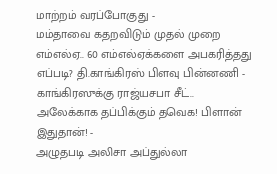மாற்றம் வரப்போகுது -
மம்தாவை கதறவிடும் முதல் முறை எம்எல்ஏ.. 60 எம்எல்ஏக்களை அபகரித்தது எப்படி? தி.காங்கிரஸ் பிளவு பின்னணி -
காங்கிரஸுக்கு ராஜ்யசபா சீட்.. அலேக்காக தப்பிக்கும் தவெக! பிளான் இதுதான்! -
அழுதபடி அலிசா அப்துல்லா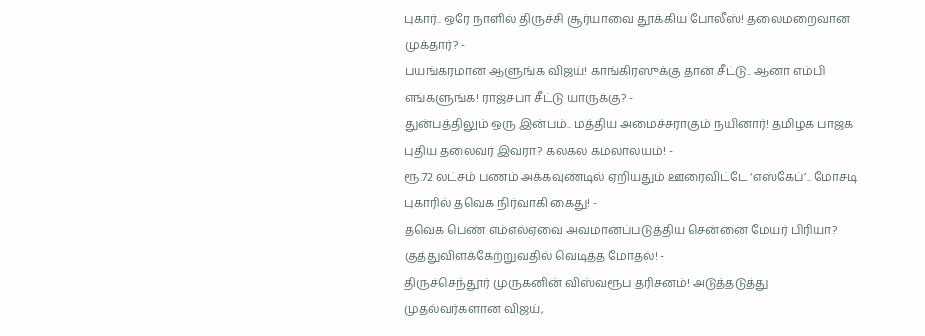புகார்.. ஒரே நாளில் திருச்சி சூர்யாவை தூக்கிய போலீஸ்! தலைமறைவான முக்தார்? -
பயங்கரமான ஆளுங்க விஜய்! காங்கிரஸுக்கு தான் சீட்டு.. ஆனா எம்பி எங்களுங்க! ராஜ்சபா சீட்டு யாருக்கு? -
துன்பத்திலும் ஒரு இன்பம்.. மத்திய அமைச்சராகும் நயினார்! தமிழக பாஜக புதிய தலைவர் இவரா? கலகல கமலாலயம்! -
ரூ.72 லட்சம் பணம் அக்கவுண்டில் ஏறியதும் ஊரைவிட்டே ‘எஸ்கேப்’.. மோசடி புகாரில் தவெக நிர்வாகி கைது! -
தவெக பெண் எம்எல்ஏவை அவமானப்படுத்திய சென்னை மேயர் பிரியா? குத்துவிளக்கேற்றுவதில் வெடித்த மோதல்! -
திருச்செந்தூர் முருகனின் விஸ்வரூப தரிசனம்! அடுத்தடுத்து முதல்வர்களான விஜய்,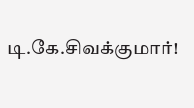டி.கே.சிவக்குமார்!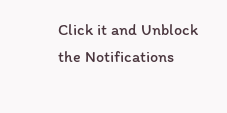Click it and Unblock the Notifications